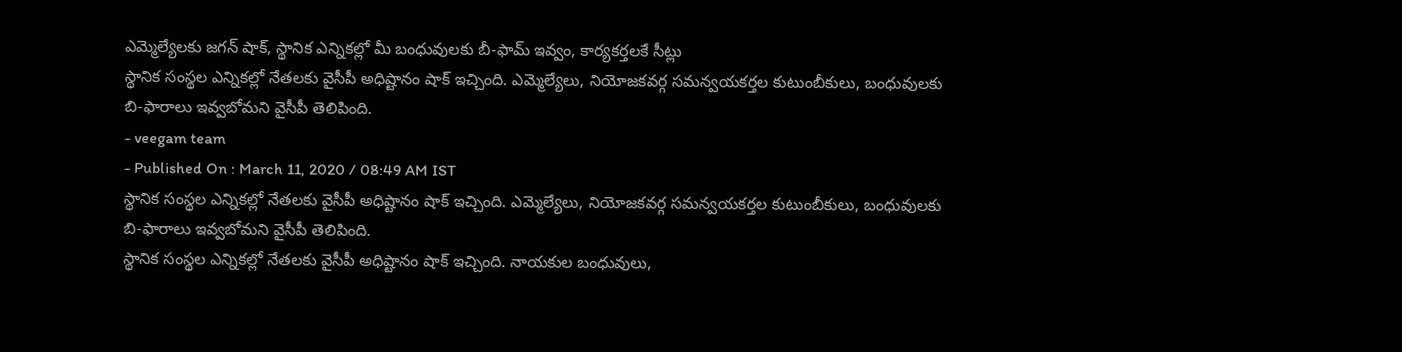ఎమ్మెల్యేలకు జగన్ షాక్, స్థానిక ఎన్నికల్లో మీ బంధువులకు బీ-ఫామ్ ఇవ్వం, కార్యకర్తలకే సీట్లు
స్థానిక సంస్థల ఎన్నికల్లో నేతలకు వైసీపీ అధిష్టానం షాక్ ఇచ్చింది. ఎమ్మెల్యేలు, నియోజకవర్గ సమన్వయకర్తల కుటుంబీకులు, బంధువులకు బి-ఫారాలు ఇవ్వబోమని వైసీపీ తెలిపింది.
- veegam team
- Published On : March 11, 2020 / 08:49 AM IST
స్థానిక సంస్థల ఎన్నికల్లో నేతలకు వైసీపీ అధిష్టానం షాక్ ఇచ్చింది. ఎమ్మెల్యేలు, నియోజకవర్గ సమన్వయకర్తల కుటుంబీకులు, బంధువులకు బి-ఫారాలు ఇవ్వబోమని వైసీపీ తెలిపింది.
స్థానిక సంస్థల ఎన్నికల్లో నేతలకు వైసీపీ అధిష్టానం షాక్ ఇచ్చింది. నాయకుల బంధువులు,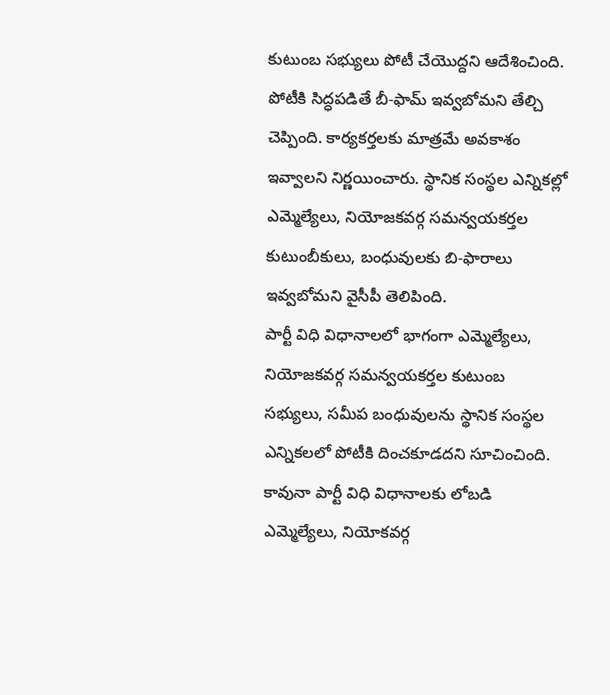కుటుంబ సభ్యులు పోటీ చేయొద్దని ఆదేశించింది. పోటీకి సిద్ధపడితే బీ-ఫామ్ ఇవ్వబోమని తేల్చి చెప్పింది. కార్యకర్తలకు మాత్రమే అవకాశం ఇవ్వాలని నిర్ణయించారు. స్థానిక సంస్థల ఎన్నికల్లో ఎమ్మెల్యేలు, నియోజకవర్గ సమన్వయకర్తల కుటుంబీకులు, బంధువులకు బి-ఫారాలు ఇవ్వబోమని వైసీపీ తెలిపింది.
పార్టీ విధి విధానాలలో భాగంగా ఎమ్మెల్యేలు, నియోజకవర్గ సమన్వయకర్తల కుటుంబ సభ్యులు, సమీప బంధువులను స్థానిక సంస్థల ఎన్నికలలో పోటీకి దించకూడదని సూచించింది. కావునా పార్టీ విధి విధానాలకు లోబడి ఎమ్మెల్యేలు, నియోకవర్గ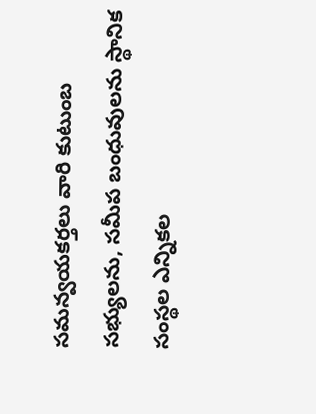సమన్వయకర్తలు వారి కుటుంబ సభ్యులను, సమీప బంధువులను స్థానిక సంస్థల ఎన్నికల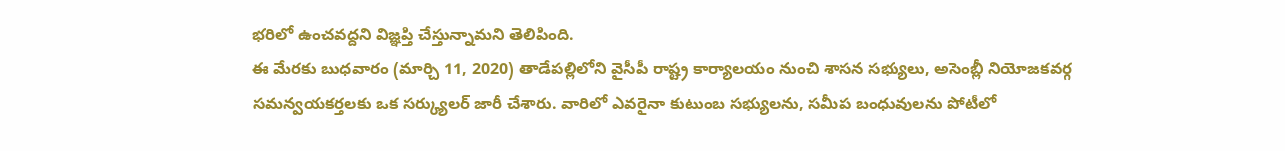భరిలో ఉంచవద్దని విజ్ఞప్తి చేస్తున్నామని తెలిపింది.
ఈ మేరకు బుధవారం (మార్చి 11, 2020) తాడేపల్లిలోని వైసీపీ రాష్ట్ర కార్యాలయం నుంచి శాసన సభ్యులు, అసెంబ్లీ నియోజకవర్గ సమన్వయకర్తలకు ఒక సర్క్యులర్ జారీ చేశారు. వారిలో ఎవరైనా కుటుంబ సభ్యులను, సమీప బంధువులను పోటీలో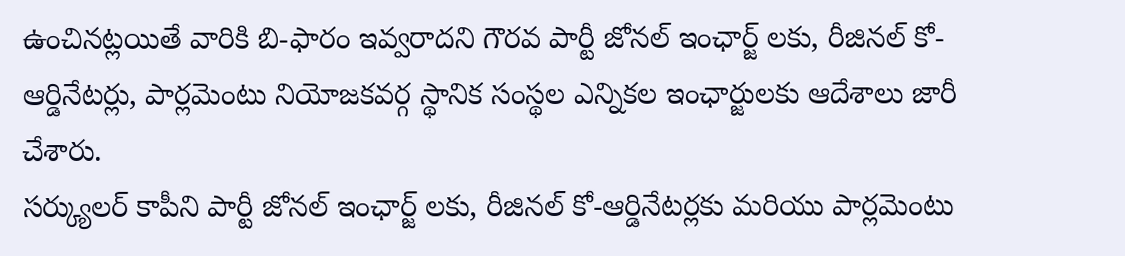ఉంచినట్లయితే వారికి బి-ఫారం ఇవ్వరాదని గౌరవ పార్టీ జోనల్ ఇంఛార్జ్ లకు, రీజినల్ కో-ఆర్డినేటర్లు, పార్లమెంటు నియోజకవర్గ స్థానిక సంస్థల ఎన్నికల ఇంఛార్జులకు ఆదేశాలు జారీ చేశారు.
సర్క్యులర్ కాపీని పార్టీ జోనల్ ఇంఛార్జ్ లకు, రీజినల్ కో-ఆర్డినేటర్లకు మరియు పార్లమెంటు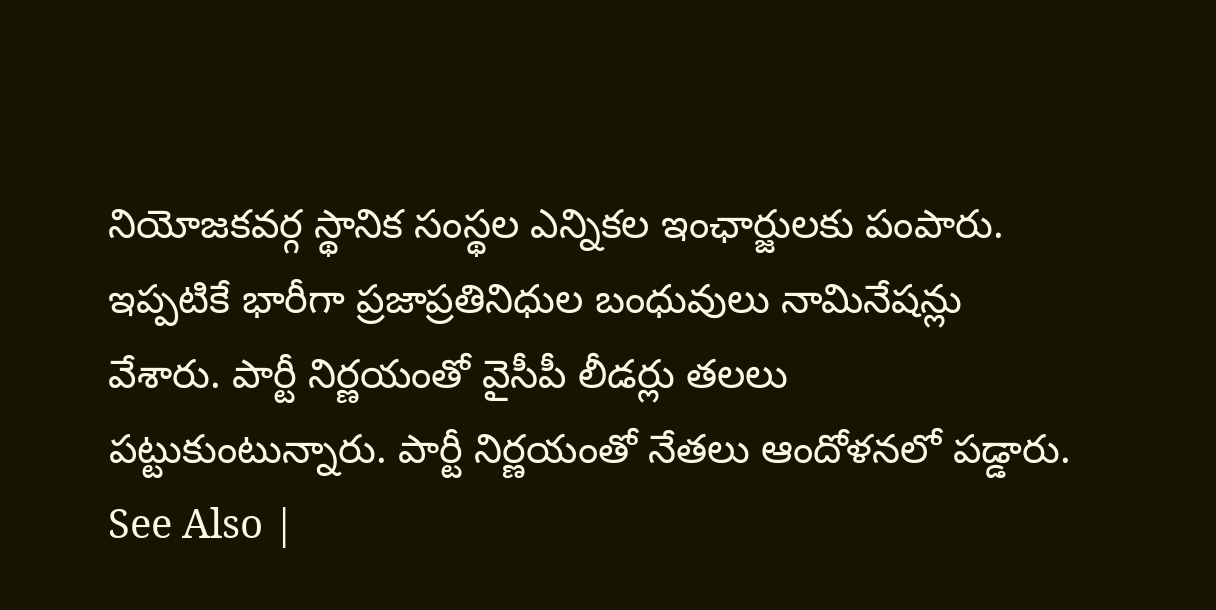నియోజకవర్గ స్థానిక సంస్థల ఎన్నికల ఇంఛార్జులకు పంపారు. ఇప్పటికే భారీగా ప్రజాప్రతినిధుల బంధువులు నామినేషన్లు వేశారు. పార్టీ నిర్ణయంతో వైసీపీ లీడర్లు తలలు పట్టుకుంటున్నారు. పార్టీ నిర్ణయంతో నేతలు ఆందోళనలో పడ్డారు.
See Also |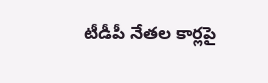టీడీపీ నేతల కార్లపై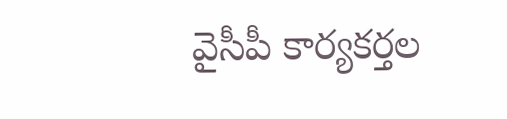వైసీపీ కార్యకర్తల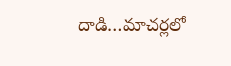దాడి…మాచర్లలో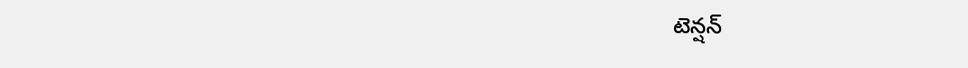టెన్షన్